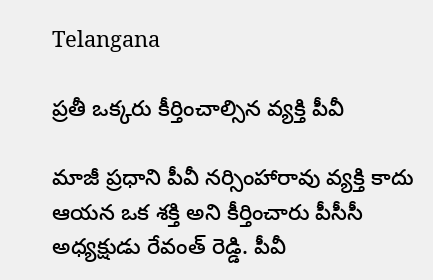Telangana

ప్రతీ ఒక్కరు కీర్తించాల్సిన వ్యక్తి పీవీ

మాజీ ప్రధాని పీవీ నర్సింహారావు వ్యక్తి కాదు ఆయన ఒక శక్తి అని కీర్తించారు పీసీసీ అధ్యక్షుడు రేవంత్ రెడ్డి. పీవీ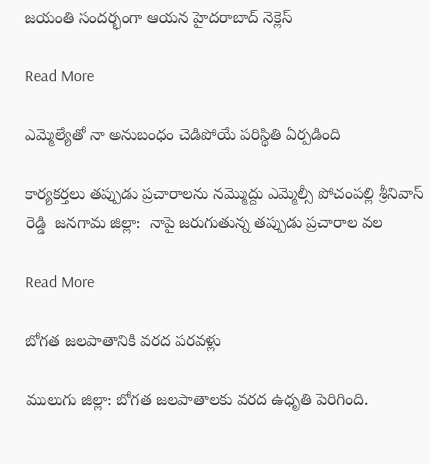జయంతి సందర్భంగా ఆయన హైదరాబాద్ నెక్లెస్

Read More

ఎమ్మెల్యేతో నా అనుబంధం చెడిపోయే పరిస్థితి ఏర్పడింది

కార్యకర్తలు తప్పుడు ప్రచారాలను నమ్మొద్దు ఎమ్మెల్సీ పోచంపల్లి శ్రీనివాస్ రెడ్డి  జనగామ జిల్లా:  నాపై జరుగుతున్న తప్పుడు ప్రచారాల వల

Read More

బోగత జలపాతానికి వరద పరవళ్లు

ములుగు జిల్లా: బోగత జలపాతాలకు వరద ఉధృతి పెరిగింది.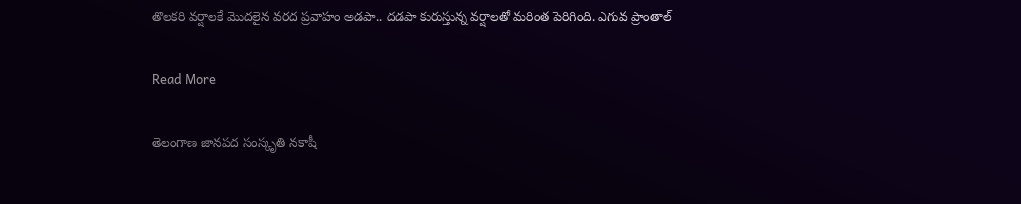తొలకరి వర్షాలకే మొదలైన వరద ప్రవాహం అడపా.. దడపా కురుస్తున్న వర్షాలతో మరింత పెరిగింది. ఎగువ ప్రాంతాల్

Read More

తెలంగాణ జానపద సంస్కృతి నకాషీ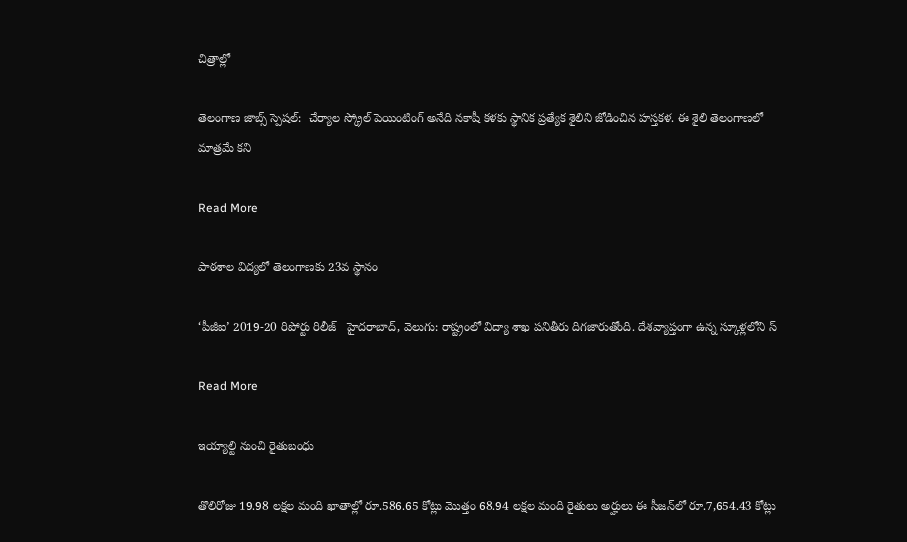చిత్రాల్లో

తెలంగాణ జాబ్స్ స్పెషల్:  చేర్యాల స్క్రోల్ పెయింటింగ్ అనేది నకాషీ కళకు స్థానిక ప్రత్యేక శైలిని జోడించిన హస్తకళ. ఈ శైలి తెలంగాణలో మాత్రమే కని

Read More

పాఠశాల విద్యలో తెలంగాణకు 23వ స్థానం

‘పీజీఐ’ 2019-20 రిపోర్టు రిలీజ్   హైదరాబాద్, వెలుగు: రాష్ట్రంలో విద్యా శాఖ పనితీరు దిగజారుతోంది. దేశవ్యాప్తంగా ఉన్న స్కూళ్లలోని స్

Read More

ఇయ్యాల్టి నుంచి రైతుబంధు

తొలిరోజు 19.98 లక్షల మంది ఖాతాల్లో రూ.586.65 కోట్లు మొత్తం 68.94 లక్షల మంది రైతులు అర్హులు ఈ సీజన్‌‌‌‌లో రూ.7,654.43 కోట్లు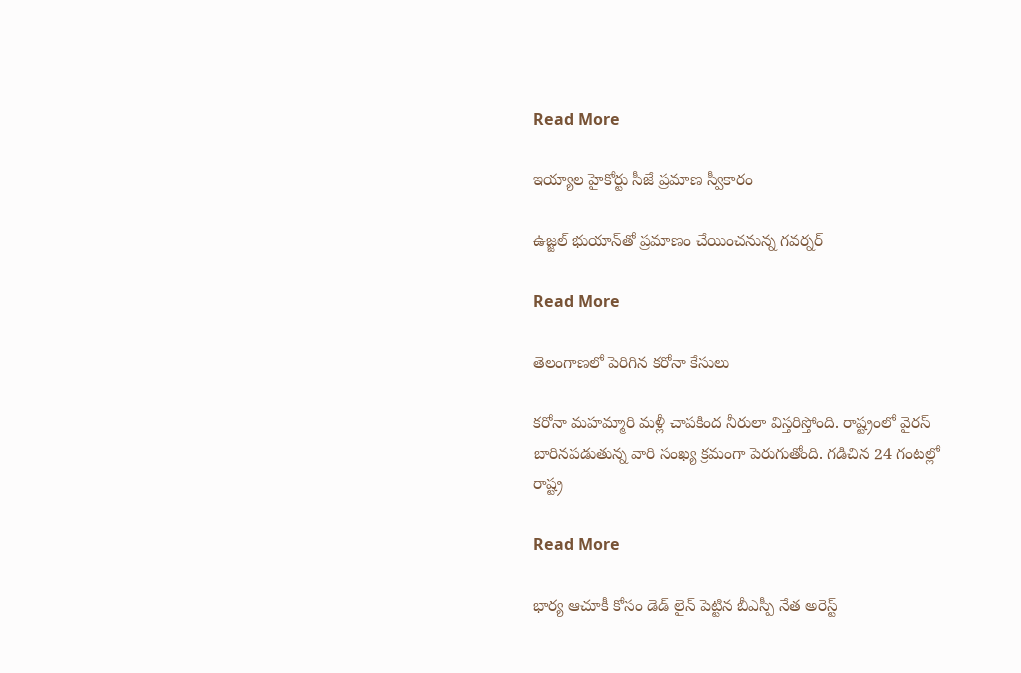Read More

ఇయ్యాల హైకోర్టు సీజే ప్రమాణ స్వీకారం

ఉజ్జల్‌‌‌‌ భుయాన్‌‌‌‌తో ప్రమాణం చేయించనున్న గవర్నర్‌‌‌‌‌‌‌‌

Read More

తెలంగాణలో పెరిగిన కరోనా కేసులు

కరోనా మహమ్మారి మళ్లీ చాపకింద నీరులా విస్తరిస్తోంది. రాష్ట్రంలో వైరస్ బారినపడుతున్న వారి సంఖ్య క్రమంగా పెరుగుతోంది. గడిచిన 24 గంటల్లో రాష్ట్ర

Read More

భార్య ఆచూకీ కోసం డెడ్ లైన్ పెట్టిన బీఎస్పీ నేత అరెస్ట్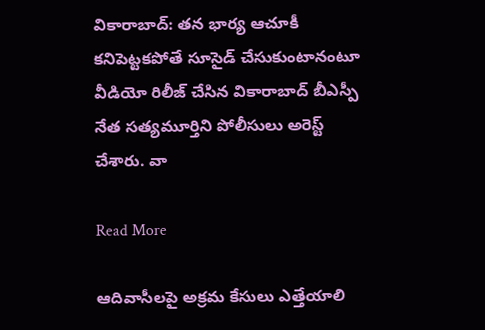వికారాబాద్: తన భార్య ఆచూకీ కనిపెట్టకపోతే సూసైడ్ చేసుకుంటానంటూ వీడియో రిలీజ్ చేసిన వికారాబాద్ బీఎస్పీ నేత సత్యమూర్తిని పోలీసులు అరెస్ట్ చేశారు. వా

Read More

ఆదివాసీలపై అక్రమ కేసులు ఎత్తేయాలి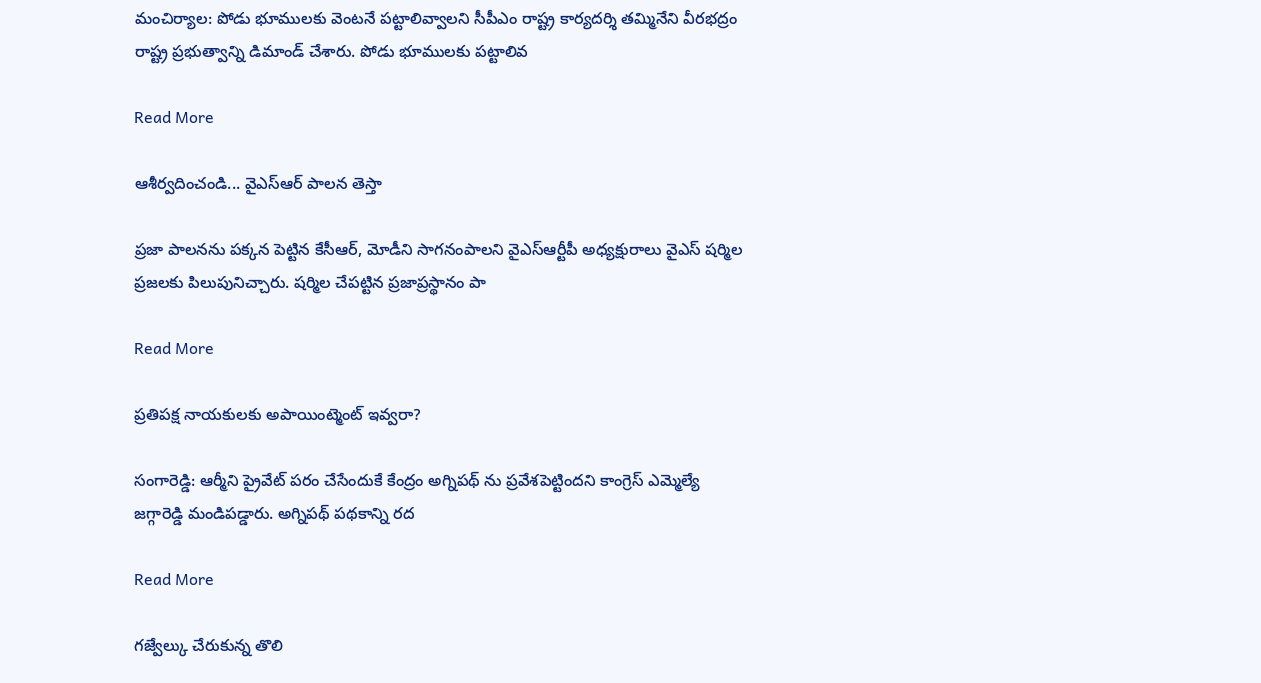మంచిర్యాల: పోడు భూములకు వెంటనే పట్టాలివ్వాలని సీపీఎం రాష్ట్ర కార్యదర్శి తమ్మినేని వీరభద్రం రాష్ట్ర ప్రభుత్వాన్ని డిమాండ్ చేశారు. పోడు భూములకు పట్టాలివ

Read More

ఆశీర్వదించండి... వైఎస్ఆర్ పాలన తెస్తా

ప్రజా పాలనను పక్కన పెట్టిన కేసీఆర్, మోడీని సాగనంపాలని వైఎస్ఆర్టీపీ అధ్యక్షురాలు వైఎస్ షర్మిల ప్రజలకు పిలుపునిచ్చారు. షర్మిల చేపట్టిన ప్రజాప్రస్థానం పా

Read More

ప్రతిపక్ష నాయకులకు అపాయింట్మెంట్ ఇవ్వరా?

సంగారెడ్డి: ఆర్మీని ప్రైవేట్ పరం చేసేందుకే కేంద్రం అగ్నిపథ్ ను ప్రవేశపెట్టిందని కాంగ్రెస్ ఎమ్మెల్యే జగ్గారెడ్డి మండిపడ్డారు. అగ్నిపథ్ పథకాన్ని రద

Read More

గజ్వేల్కు చేరుకున్న తొలి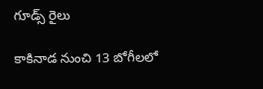గూడ్స్ రైలు

కాకినాడ నుంచి 13 బోగీలలో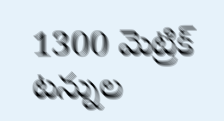1300 మెట్రిక్ టన్నుల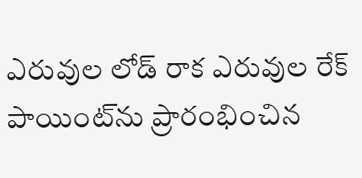ఎరువుల లోడ్ రాక ఎరువుల రేక్‌ పాయింట్‌ను ప్రారంభించిన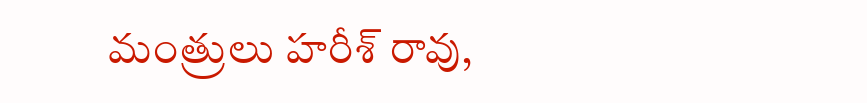మంత్రులు హరీశ్ రావు,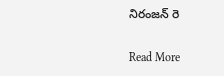నిరంజన్ రె

Read More